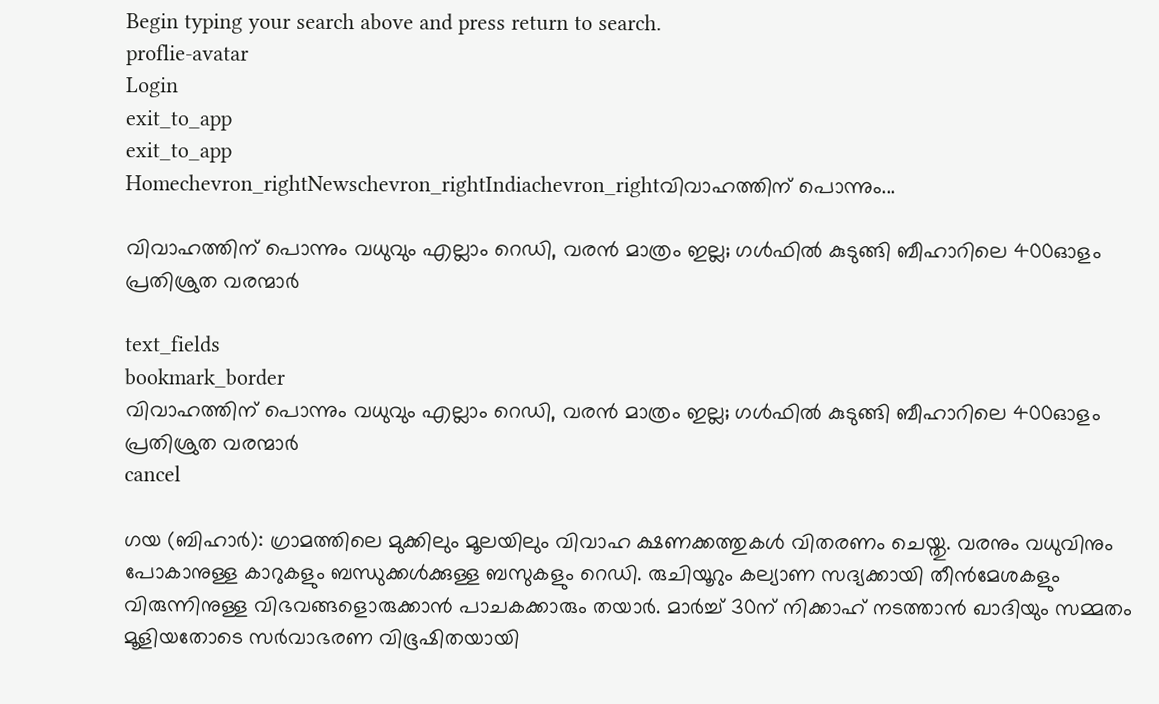Begin typing your search above and press return to search.
proflie-avatar
Login
exit_to_app
exit_to_app
Homechevron_rightNewschevron_rightIndiachevron_rightവിവാഹത്തിന് പൊന്നും...

വിവാഹത്തിന് പൊന്നും വധുവും എല്ലാം റെഡി, വരൻ മാത്രം ഇല്ല; ഗൾഫിൽ കുടുങ്ങി ബീഹാറിലെ 400ഓളം പ്രതിശ്രുത വരന്മാർ

text_fields
bookmark_border
വിവാഹത്തിന് പൊന്നും വധുവും എല്ലാം റെഡി, വരൻ മാത്രം ഇല്ല; ഗൾഫിൽ കുടുങ്ങി ബീഹാറിലെ 400ഓളം പ്രതിശ്രുത വരന്മാർ
cancel

ഗയ (ബിഹാർ): ഗ്രാമത്തിലെ മുക്കിലും മൂലയിലും വിവാഹ ക്ഷണക്കത്തുകൾ വിതരണം ചെയ്തു. വരനും വധുവിനും പോകാനുള്ള കാറുകളും ബന്ധുക്കൾക്കുള്ള ബസുകളും റെഡി. രുചിയൂറും കല്യാണ സദ്യക്കായി തീൻമേശകളും വിരുന്നിനുള്ള വിഭവങ്ങളൊരുക്കാൻ പാചകക്കാരും തയാർ. മാർച്ച് 30ന് നിക്കാഹ് നടത്താൻ ഖാദിയും സമ്മതം മൂളിയതോടെ സർവാഭരണ വിഭൂഷിതയായി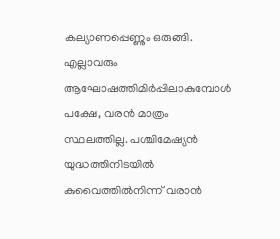കല്യാണപ്പെണ്ണും ഒരുങ്ങി. എല്ലാവരും ആഘോഷത്തിമിർപ്പിലാകുമ്പോൾ പക്ഷേ, വരൻ മാത്രം സ്ഥലത്തില്ല. പശ്ചിമേഷ്യൻ യുദ്ധത്തിനിടയിൽ കുവൈത്തിൽനിന്ന് വരാൻ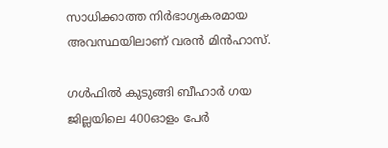സാധിക്കാത്ത നിർഭാഗ്യകരമായ അവസ്ഥയിലാണ് വരൻ മിൻഹാസ്.

ഗൾഫിൽ കുടുങ്ങി ബീഹാർ ഗയ ജില്ലയിലെ 400ഓളം പേർ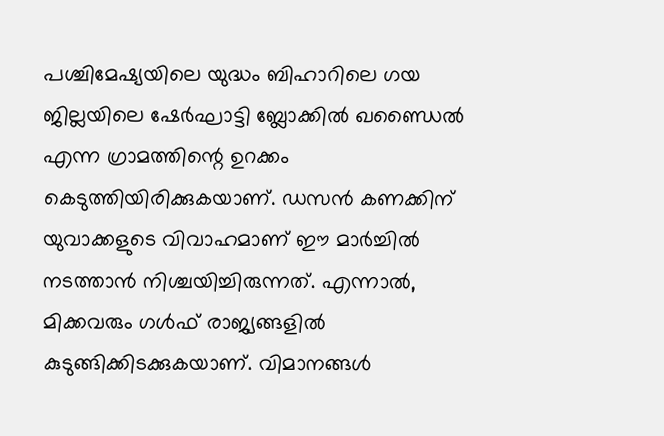പശ്ചിമേഷ്യയിലെ യുദ്ധം ബിഹാറിലെ ഗയ ജില്ലയിലെ ഷേർഘാട്ടി ബ്ലോക്കിൽ ഖണ്ഡൈൽ എന്ന ഗ്രാമത്തിന്റെ ഉറക്കം കെടുത്തിയിരിക്കുകയാണ്. ഡസൻ കണക്കിന് യുവാക്കളുടെ വിവാഹമാണ് ഈ മാർച്ചിൽ നടത്താൻ നിശ്ചയിച്ചിരുന്നത്. എന്നാൽ, മിക്കവരും ഗൾഫ് രാജ്യങ്ങളിൽ കുടുങ്ങിക്കിടക്കുകയാണ്. വിമാനങ്ങൾ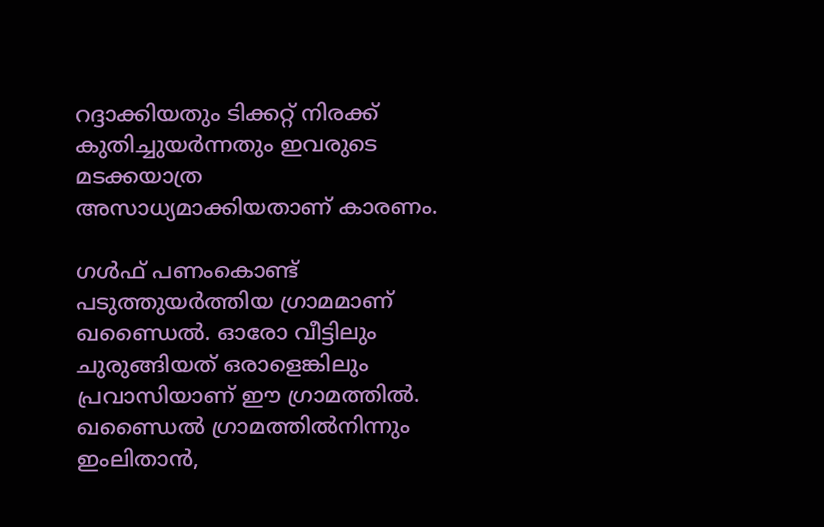റദ്ദാക്കിയതും ടിക്കറ്റ് നിരക്ക് കുതിച്ചുയർന്നതും ഇവരുടെ മടക്കയാത്ര അസാധ്യമാക്കിയതാണ് കാരണം.

ഗൾഫ് പണംകൊണ്ട് പടുത്തുയർത്തിയ ഗ്രാമമാണ് ഖണ്ഡൈൽ. ഓരോ വീട്ടിലും ചുരുങ്ങിയത് ഒരാളെങ്കിലും പ്രവാസിയാണ് ഈ ഗ്രാമത്തിൽ. ഖണ്ഡൈൽ ഗ്രാമത്തിൽനിന്നും ഇംലിതാൻ,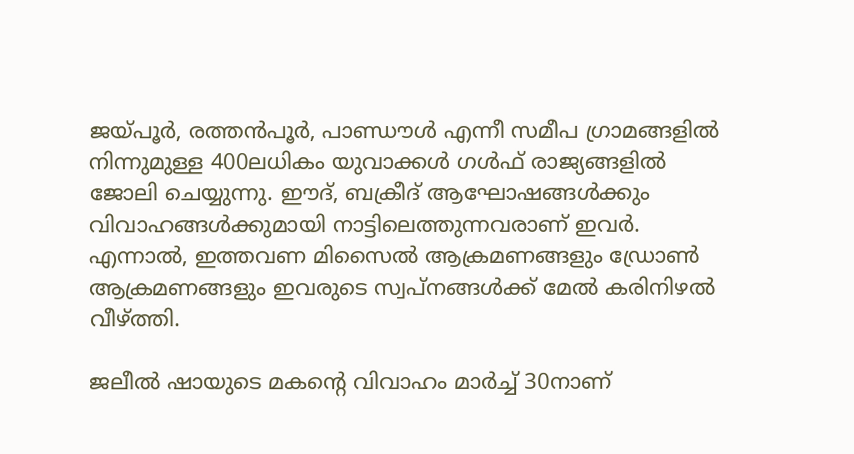ജയ്പൂർ, രത്തൻപൂർ, പാണ്ഡൗൾ എന്നീ സമീപ ഗ്രാമങ്ങളിൽ നിന്നുമുള്ള 400ലധികം യുവാക്കൾ ഗൾഫ് രാജ്യങ്ങളിൽ ജോലി ചെയ്യുന്നു. ഈദ്, ബക്രീദ് ആഘോഷങ്ങൾക്കും വിവാഹങ്ങൾക്കുമായി നാട്ടിലെത്തുന്നവരാണ് ഇവർ. എന്നാൽ, ഇത്തവണ മിസൈൽ ആക്രമണങ്ങളും ഡ്രോൺ ആക്രമണങ്ങളും ഇവരുടെ സ്വപ്നങ്ങൾക്ക് മേൽ കരിനിഴൽ വീഴ്ത്തി.

ജലീൽ ഷായുടെ മകന്റെ വിവാഹം മാർച്ച് 30നാണ്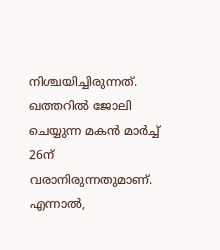നിശ്ചയിച്ചിരുന്നത്. ഖത്തറിൽ ജോലി ചെയ്യുന്ന മകൻ മാർച്ച് 26ന് വരാനിരുന്നതുമാണ്. എന്നാൽ,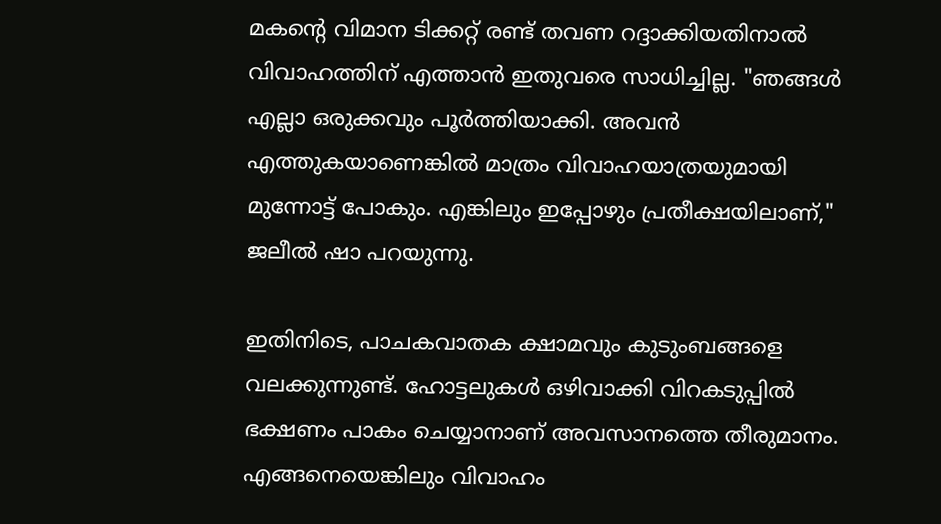മകന്റെ വിമാന ടിക്കറ്റ് രണ്ട് തവണ റദ്ദാക്കിയതിനാൽ വിവാഹത്തിന് എത്താൻ ഇതുവരെ സാധിച്ചില്ല. "ഞങ്ങൾ എല്ലാ ഒരുക്കവും പൂർത്തിയാക്കി. അവൻ എത്തുകയാണെങ്കിൽ മാത്രം വിവാഹയാത്രയുമായി മുന്നോട്ട് പോകും. എങ്കിലും ഇപ്പോഴും പ്രതീക്ഷയിലാണ്," ജലീൽ ഷാ പറയുന്നു.

ഇതിനിടെ, പാചകവാതക ക്ഷാമവും കുടുംബങ്ങളെ വലക്കുന്നുണ്ട്. ഹോട്ടലുകൾ ഒഴിവാക്കി വിറകടുപ്പിൽ ഭക്ഷണം പാകം ചെയ്യാനാണ് അവസാനത്തെ തീരുമാനം. എങ്ങനെയെങ്കിലും വിവാഹം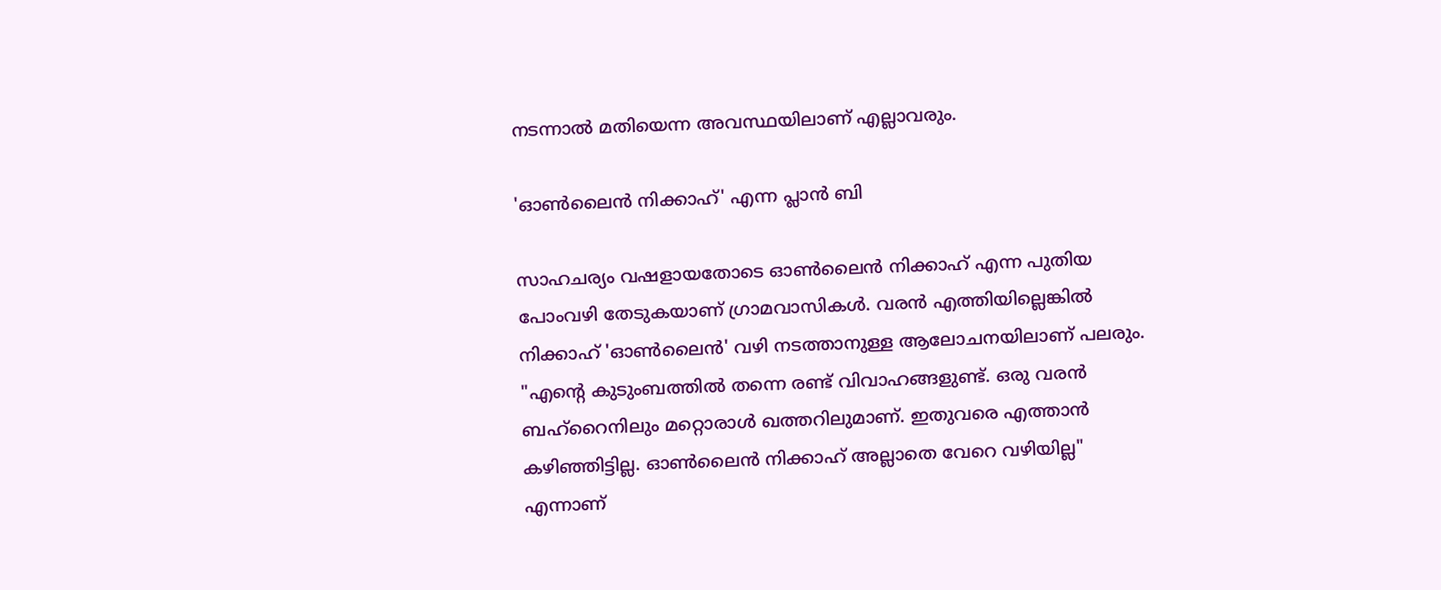നടന്നാൽ മതിയെന്ന അവസ്ഥയിലാണ് എല്ലാവരും.

'ഓൺലൈൻ നിക്കാഹ്' എന്ന പ്ലാൻ ബി

സാഹചര്യം വഷളായതോടെ ഓൺലൈൻ നിക്കാഹ് എന്ന പുതിയ പോംവഴി തേടുകയാണ് ഗ്രാമവാസികൾ. വരൻ എത്തിയില്ലെങ്കിൽ നിക്കാഹ് 'ഓൺലൈൻ' വഴി നടത്താനുള്ള ആലോചനയിലാണ് പലരും. "എന്റെ കുടുംബത്തിൽ തന്നെ രണ്ട് വിവാഹങ്ങളുണ്ട്. ഒരു വരൻ ബഹ്‌റൈനിലും മറ്റൊരാൾ ഖത്തറിലുമാണ്. ഇതുവരെ എത്താൻ കഴിഞ്ഞിട്ടില്ല. ഓൺലൈൻ നിക്കാഹ് അല്ലാതെ വേറെ വഴിയില്ല" എന്നാണ്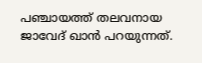പഞ്ചായത്ത് തലവനായ ജാവേദ് ഖാൻ പറയുന്നത്.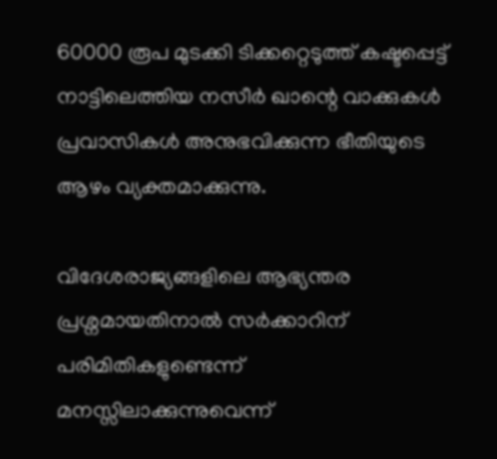60000 രൂപ മുടക്കി ടിക്കറ്റെടുത്ത് കഷ്ടപ്പെട്ട് നാട്ടിലെത്തിയ നസീർ ഖാന്റെ വാക്കുകൾ പ്രവാസികൾ അനുഭവിക്കുന്ന ഭീതിയുടെ ആഴം വ്യക്തമാക്കുന്നു.

വിദേശരാജ്യങ്ങളിലെ ആഭ്യന്തര പ്രശ്നമായതിനാൽ സർക്കാറിന് പരിമിതികളുണ്ടെന്ന് മനസ്സിലാക്കുന്നുവെന്ന്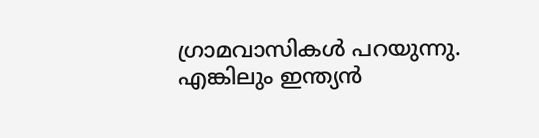ഗ്രാമവാസികൾ പറയുന്നു. എങ്കിലും ഇന്ത്യൻ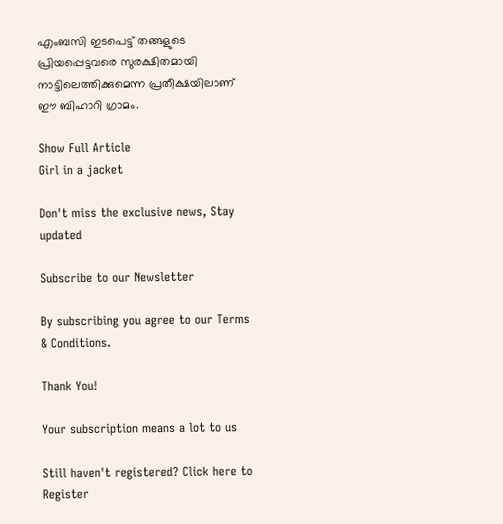എംബസി ഇടപെട്ട് തങ്ങളുടെ പ്രിയപ്പെട്ടവരെ സുരക്ഷിതമായി നാട്ടിലെത്തിക്കുമെന്ന പ്രതീക്ഷയിലാണ് ഈ ബിഹാറി ഗ്രാമം.

Show Full Article
Girl in a jacket

Don't miss the exclusive news, Stay updated

Subscribe to our Newsletter

By subscribing you agree to our Terms & Conditions.

Thank You!

Your subscription means a lot to us

Still haven't registered? Click here to Register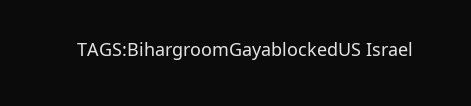TAGS:BihargroomGayablockedUS Israel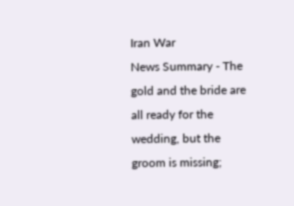Iran War
News Summary - The gold and the bride are all ready for the wedding, but the groom is missing;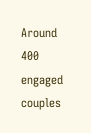Around 400 engaged couples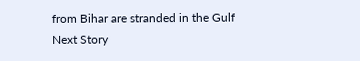from Bihar are stranded in the Gulf
Next Story